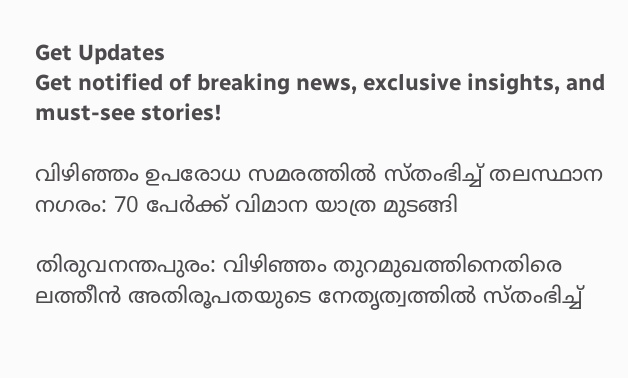Get Updates
Get notified of breaking news, exclusive insights, and must-see stories!

വിഴിഞ്ഞം ഉപരോധ സമരത്തില്‍ സ്തംഭിച്ച് തലസ്ഥാന നഗരം: 70 പേര്‍ക്ക് വിമാന യാത്ര മുടങ്ങി

തിരുവനന്തപുരം: വിഴിഞ്ഞം തുറമുഖത്തിനെതിരെ ലത്തീന്‍ അതിരൂപതയുടെ നേതൃത്വത്തില്‍ സ്തംഭിച്ച്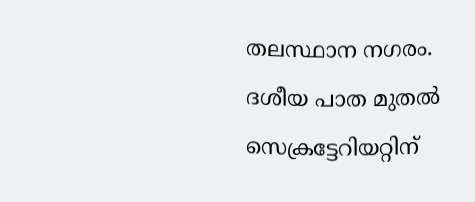തലസ്ഥാന നഗരം. ദശീയ പാത മുതല്‍ സെക്രട്ടേറിയറ്റിന്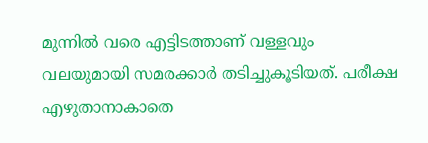മുന്നില്‍ വരെ എട്ടിടത്താണ് വള്ളവും വലയുമായി സമരക്കാര്‍ തടിച്ചുകൂടിയത്. പരീക്ഷ എഴുതാനാകാതെ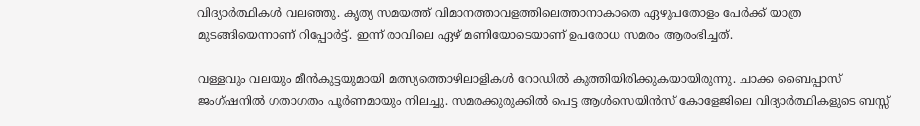വിദ്യാര്‍ത്ഥികള്‍ വലഞ്ഞു. കൃത്യ സമയത്ത് വിമാനത്താവളത്തിലെത്താനാകാതെ ഏഴുപതോളം പേര്‍ക്ക് യാത്ര മുടങ്ങിയെന്നാണ് റിപ്പോര്‍ട്ട്. ഇന്ന് രാവിലെ ഏഴ് മണിയോടെയാണ് ഉപരോധ സമരം ആരംഭിച്ചത്.

വള്ളവും വലയും മീന്‍കുട്ടയുമായി മത്സ്യത്തൊഴിലാളികള്‍ റോഡില്‍ കുത്തിയിരിക്കുകയായിരുന്നു. ചാക്ക ബൈപ്പാസ് ജംഗ്ഷനില്‍ ഗതാഗതം പൂര്‍ണമായും നിലച്ചു. സമരക്കുരുക്കില്‍ പെട്ട ആള്‍സെയിന്‍സ് കോളേജിലെ വിദ്യാര്‍ത്ഥികളുടെ ബസ്സ്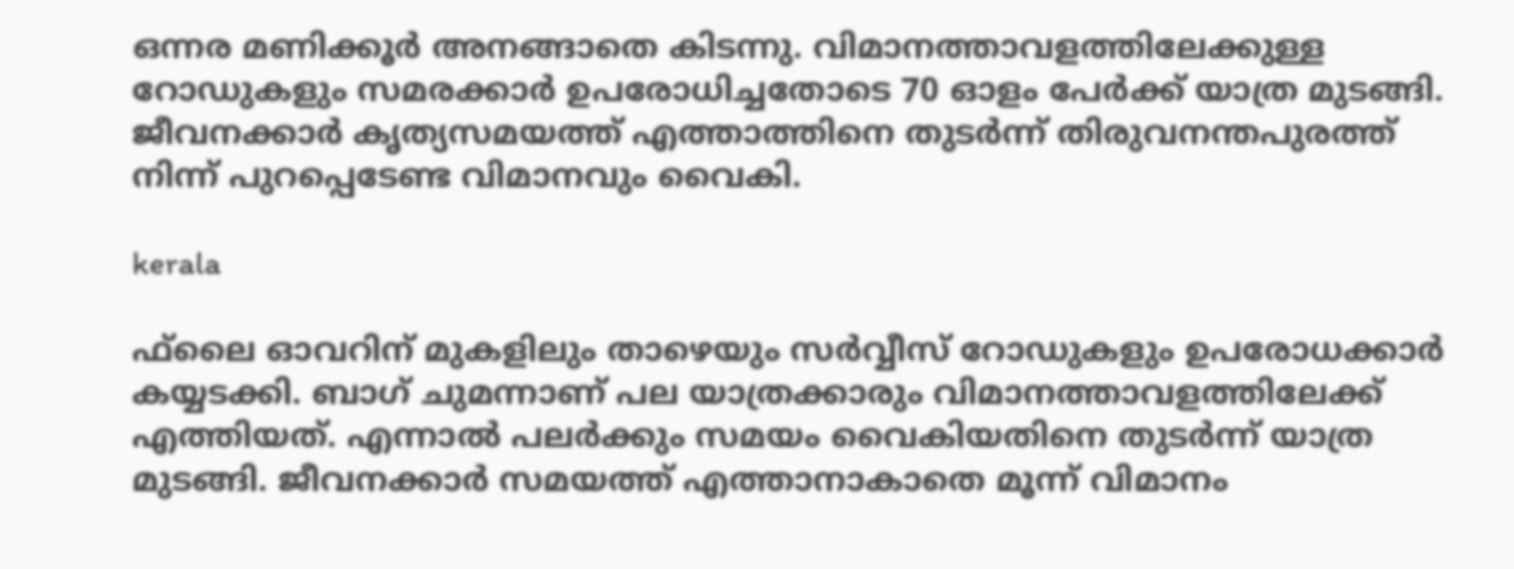ഒന്നര മണിക്കൂര്‍ അനങ്ങാതെ കിടന്നു. വിമാനത്താവളത്തിലേക്കുള്ള റോഡുകളും സമരക്കാര്‍ ഉപരോധിച്ചതോടെ 70 ഓളം പേര്‍ക്ക് യാത്ര മുടങ്ങി. ജീവനക്കാര്‍ കൃത്യസമയത്ത് എത്താത്തിനെ തുടര്‍ന്ന് തിരുവനന്തപുരത്ത് നിന്ന് പുറപ്പെടേണ്ട വിമാനവും വൈകി.

kerala

ഫ്‌ലൈ ഓവറിന് മുകളിലും താഴെയും സര്‍വ്വീസ് റോഡുകളും ഉപരോധക്കാര്‍ കയ്യടക്കി. ബാഗ് ചുമന്നാണ് പല യാത്രക്കാരും വിമാനത്താവളത്തിലേക്ക് എത്തിയത്. എന്നാല്‍ പലര്‍ക്കും സമയം വൈകിയതിനെ തുടര്‍ന്ന് യാത്ര മുടങ്ങി. ജീവനക്കാര്‍ സമയത്ത് എത്താനാകാതെ മൂന്ന് വിമാനം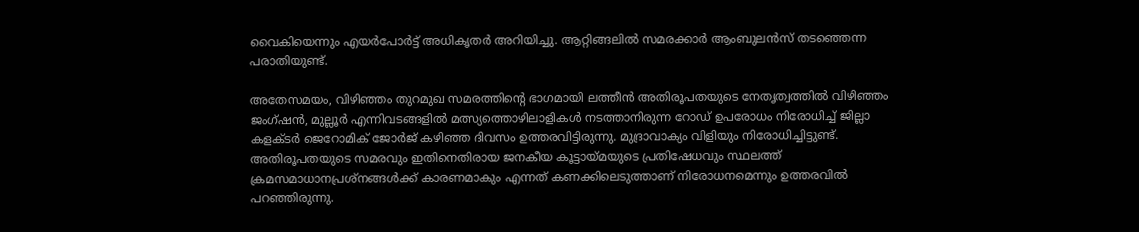വൈകിയെന്നും എയര്‍പോര്‍ട്ട് അധികൃതര്‍ അറിയിച്ചു. ആറ്റിങ്ങലില്‍ സമരക്കാര്‍ ആംബുലന്‍സ് തടഞ്ഞെന്ന പരാതിയുണ്ട്.

അതേസമയം, വിഴിഞ്ഞം തുറമുഖ സമരത്തിന്റെ ഭാഗമായി ലത്തീന്‍ അതിരൂപതയുടെ നേതൃത്വത്തില്‍ വിഴിഞ്ഞം ജംഗ്ഷന്‍, മുല്ലൂര്‍ എന്നിവടങ്ങളില്‍ മത്സ്യത്തൊഴിലാളികള്‍ നടത്താനിരുന്ന റോഡ് ഉപരോധം നിരോധിച്ച് ജില്ലാ കളക്ടര്‍ ജെറോമിക് ജോര്‍ജ് കഴിഞ്ഞ ദിവസം ഉത്തരവിട്ടിരുന്നു. മുദ്രാവാക്യം വിളിയും നിരോധിച്ചിട്ടുണ്ട്. അതിരൂപതയുടെ സമരവും ഇതിനെതിരായ ജനകീയ കൂട്ടായ്മയുടെ പ്രതിഷേധവും സ്ഥലത്ത് ക്രമസമാധാനപ്രശ്നങ്ങള്‍ക്ക് കാരണമാകും എന്നത് കണക്കിലെടുത്താണ് നിരോധനമെന്നും ഉത്തരവില്‍ പറഞ്ഞിരുന്നു.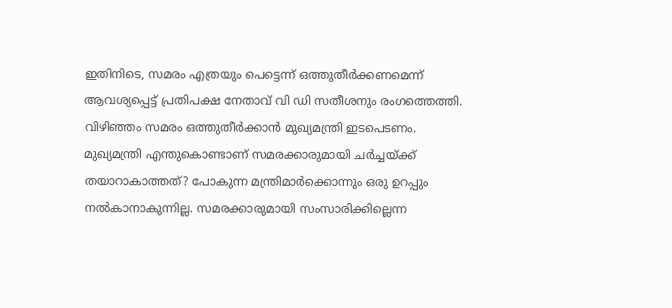ഇതിനിടെ, സമരം എത്രയും പെട്ടെന്ന് ഒത്തുതീര്‍ക്കണമെന്ന് ആവശ്യപ്പെട്ട് പ്രതിപക്ഷ നേതാവ് വി ഡി സതീശനും രംഗത്തെത്തി. വിഴിഞ്ഞം സമരം ഒത്തുതീര്‍ക്കാന്‍ മുഖ്യമന്ത്രി ഇടപെടണം. മുഖ്യമന്ത്രി എന്തുകൊണ്ടാണ് സമരക്കാരുമായി ചര്‍ച്ചയ്ക്ക് തയാറാകാത്തത്? പോകുന്ന മന്ത്രിമാര്‍ക്കൊന്നും ഒരു ഉറപ്പും നല്‍കാനാകുന്നില്ല. സമരക്കാരുമായി സംസാരിക്കില്ലെന്ന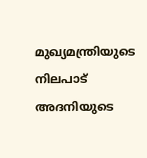മുഖ്യമന്ത്രിയുടെ നിലപാട് അദനിയുടെ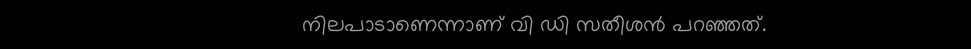നിലപാടാണെന്നാണ് വി ഡി സതീശന്‍ പറഞ്ഞത്.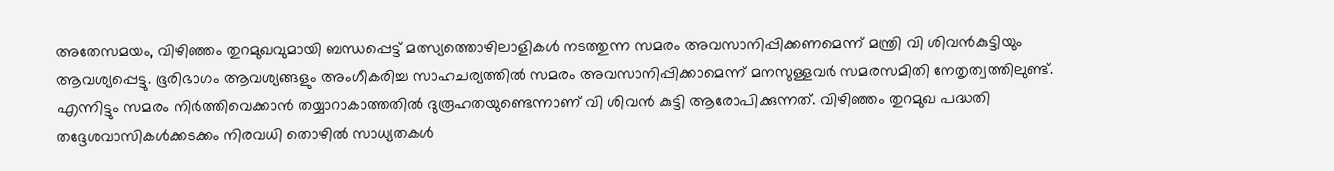അതേസമയം, വിഴിഞ്ഞം തുറമുഖവുമായി ബന്ധപ്പെട്ട് മത്സ്യത്തൊഴിലാളികള്‍ നടത്തുന്ന സമരം അവസാനിപ്പിക്കണമെന്ന് മന്ത്രി വി ശിവന്‍കുട്ടിയും ആവശ്യപ്പെട്ടു. ഭൂരിഭാഗം ആവശ്യങ്ങളും അംഗീകരിച്ച സാഹചര്യത്തില്‍ സമരം അവസാനിപ്പിക്കാമെന്ന് മനസുള്ളവര്‍ സമരസമിതി നേതൃത്വത്തിലുണ്ട്. എന്നിട്ടും സമരം നിര്‍ത്തിവെക്കാന്‍ തയ്യാറാകാത്തതില്‍ ദുരൂഹതയുണ്ടെന്നാണ് വി ശിവന്‍ കുട്ടി ആരോപിക്കുന്നത്. വിഴിഞ്ഞം തുറമുഖ പദ്ധതി തദ്ദേശവാസികള്‍ക്കടക്കം നിരവധി തൊഴില്‍ സാധ്യതകള്‍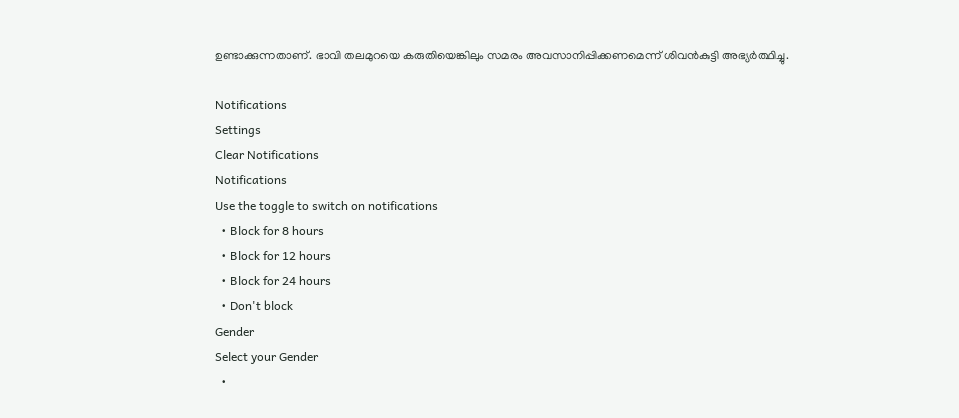ഉണ്ടാക്കുന്നതാണ്. ഭാവി തലമുറയെ കരുതിയെങ്കിലും സമരം അവസാനിപ്പിക്കണമെന്ന് ശിവന്‍കുട്ടി അഭ്യര്‍ത്ഥിച്ചു.

Notifications
Settings
Clear Notifications
Notifications
Use the toggle to switch on notifications
  • Block for 8 hours
  • Block for 12 hours
  • Block for 24 hours
  • Don't block
Gender
Select your Gender
  •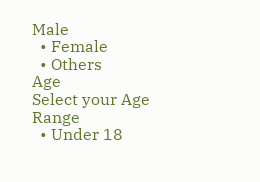Male
  • Female
  • Others
Age
Select your Age Range
  • Under 18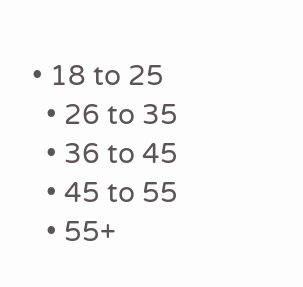• 18 to 25
  • 26 to 35
  • 36 to 45
  • 45 to 55
  • 55+